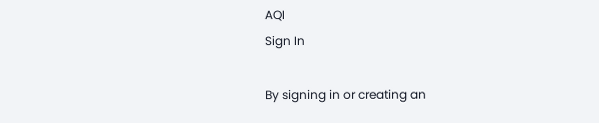AQI
Sign In

By signing in or creating an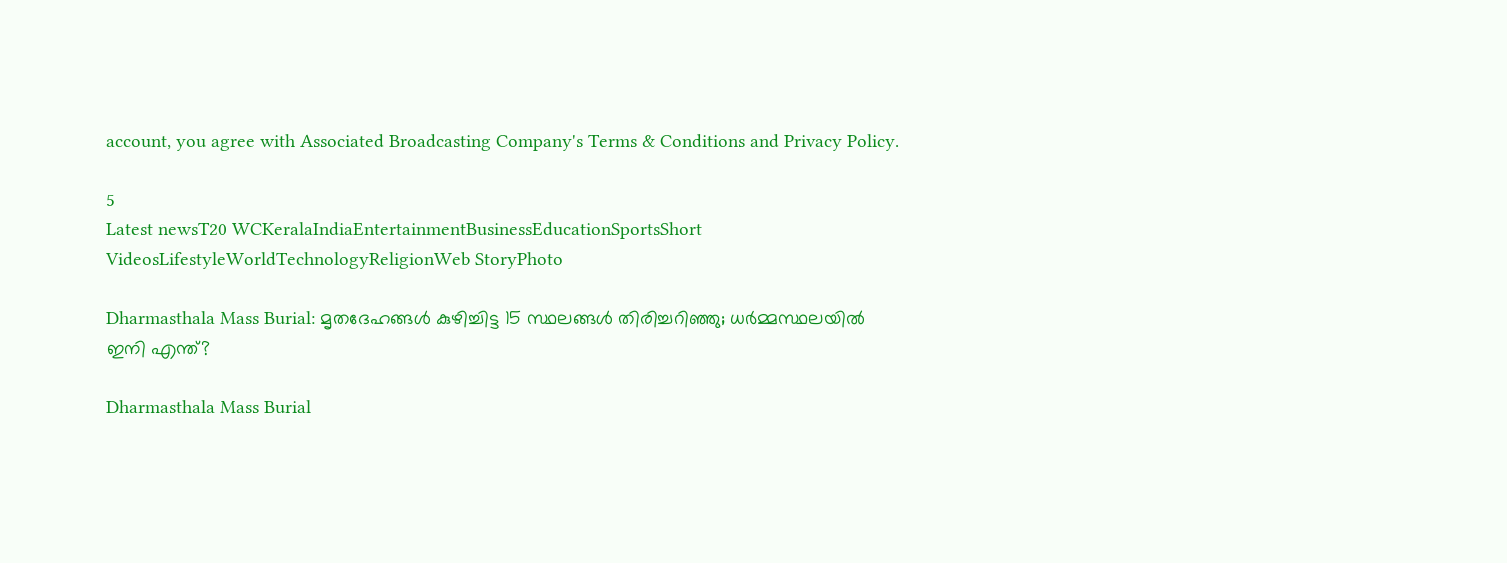account, you agree with Associated Broadcasting Company's Terms & Conditions and Privacy Policy.

5
Latest newsT20 WCKeralaIndiaEntertainmentBusinessEducationSportsShort VideosLifestyleWorldTechnologyReligionWeb StoryPhoto

Dharmasthala Mass Burial: മൃതദേഹങ്ങൾ കുഴിച്ചിട്ട 15 സ്ഥലങ്ങൾ തിരിച്ചറിഞ്ഞു; ധർമ്മസ്ഥലയിൽ ഇനി എന്ത്?

Dharmasthala Mass Burial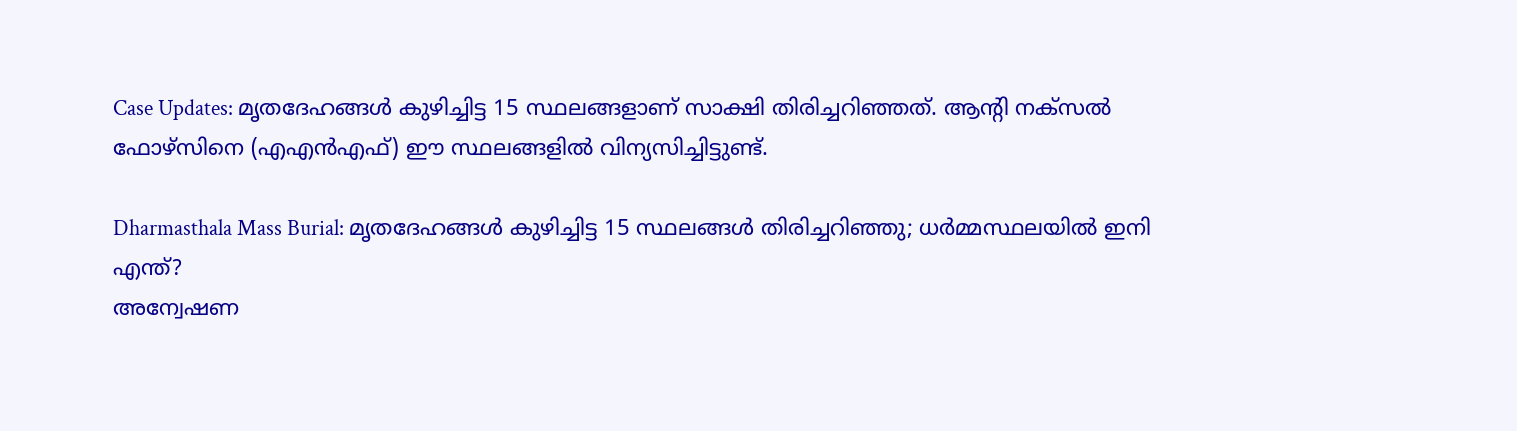Case Updates: മൃതദേഹങ്ങൾ കുഴിച്ചിട്ട 15 സ്ഥലങ്ങളാണ് സാക്ഷി തിരിച്ചറിഞ്ഞത്. ആൻ്റി നക്‌സൽ ഫോഴ്‌സിനെ (എഎൻഎഫ്) ഈ സ്ഥലങ്ങളിൽ വിന്യസിച്ചിട്ടുണ്ട്.

Dharmasthala Mass Burial: മൃതദേഹങ്ങൾ കുഴിച്ചിട്ട 15 സ്ഥലങ്ങൾ തിരിച്ചറിഞ്ഞു; ധർമ്മസ്ഥലയിൽ ഇനി എന്ത്?
അന്വേഷണ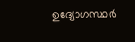ഉദ്യോഗസ്ഥർ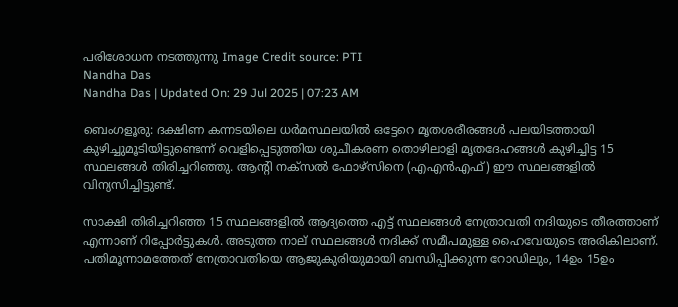പരിശോധന നടത്തുന്നു Image Credit source: PTI
Nandha Das
Nandha Das | Updated On: 29 Jul 2025 | 07:23 AM

ബെംഗളൂരു: ദക്ഷിണ കന്നടയിലെ ധർമസ്ഥലയിൽ ഒട്ടേറെ മൃതശരീരങ്ങൾ പലയിടത്തായി കുഴിച്ചുമൂടിയിട്ടുണ്ടെന്ന് വെളിപ്പെടുത്തിയ ശുചീകരണ തൊഴിലാളി മൃതദേഹങ്ങൾ കുഴിച്ചിട്ട 15 സ്ഥലങ്ങൾ തിരിച്ചറിഞ്ഞു. ആൻ്റി നക്‌സൽ ഫോഴ്‌സിനെ (എഎൻഎഫ്) ഈ സ്ഥലങ്ങളിൽ വിന്യസിച്ചിട്ടുണ്ട്.

സാക്ഷി തിരിച്ചറിഞ്ഞ 15 സ്ഥലങ്ങളിൽ ആദ്യത്തെ എട്ട് സ്ഥലങ്ങൾ നേത്രാവതി നദിയുടെ തീരത്താണ് എന്നാണ് റിപ്പോർട്ടുകൾ. അടുത്ത നാല് സ്ഥലങ്ങൾ നദിക്ക് സമീപമുള്ള ഹൈവേയുടെ അരികിലാണ്. പതിമൂന്നാമത്തേത് നേത്രാവതിയെ ആജുകുരിയുമായി ബന്ധിപ്പിക്കുന്ന റോഡിലും, 14ഉം 15ഉം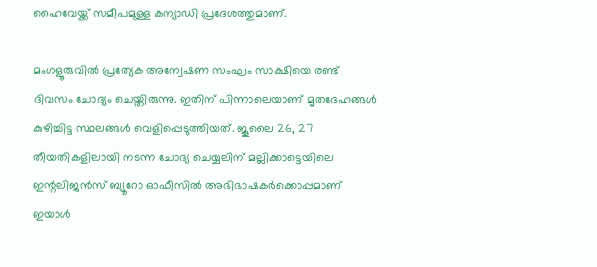ഹൈവേയ്ക്ക് സമീപമുള്ള കന്യാഡി പ്രദേശത്തുമാണ്.

മംഗളൂരുവിൽ പ്രത്യേക അന്വേഷണ സംഘം സാക്ഷിയെ രണ്ട് ദിവസം ചോദ്യം ചെയ്തിരുന്നു. ഇതിന് പിന്നാലെയാണ് മൃതദേഹങ്ങൾ കുഴിച്ചിട്ട സ്ഥലങ്ങൾ വെളിപ്പെടുത്തിയത്. ജൂലൈ 26, 27 തീയതികളിലായി നടന്ന ചോദ്യ ചെയ്യലിന് മല്ലിക്കാട്ടെയിലെ ഇന്റലിജൻസ് ബ്യൂറോ ഓഫീസിൽ അഭിഭാഷകർക്കൊപ്പമാണ് ഇയാൾ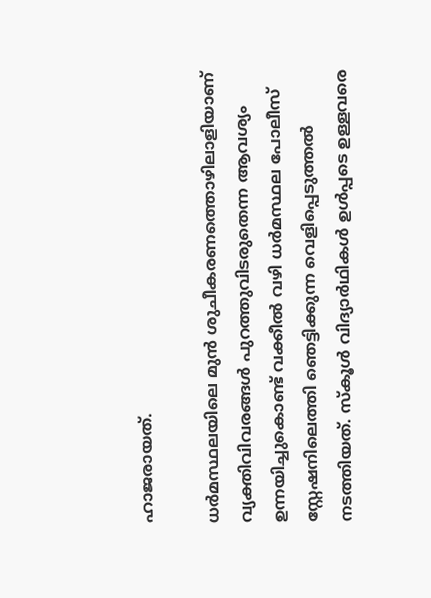ഹാജരായത്.

ധർമസ്ഥലയിലെ മുൻ ശുചീകരണത്തൊഴിലാളിയാണ് വ്യക്തിവിവരങ്ങൾ പുറത്തുവിടരുതെന്ന ആവശ്യം ഉന്നയിച്ചുകൊണ്ട് വക്കീൽ വഴി ധർമസ്ഥല പോലീസ് സ്റ്റേഷനിലെത്തി ഞെട്ടിക്കുന്ന വെളിപ്പെടുത്തൽ നടത്തിയത്. സ്‌കൂൾ വിദ്യാർഥികൾ ഉൾപ്പടെ ഉള്ളവരെ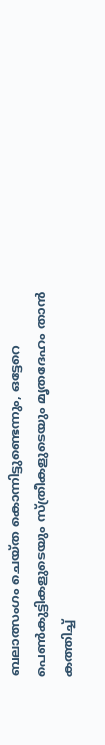ബലാത്സംഗം ചെയ്ത കൊന്നിട്ടുണ്ടെന്നും, ഒട്ടേറെ പെൺകുട്ടികളുടെയും സ്ത്രീകളുടെയും മൃതദേഹം താൻ കത്തിച്ച്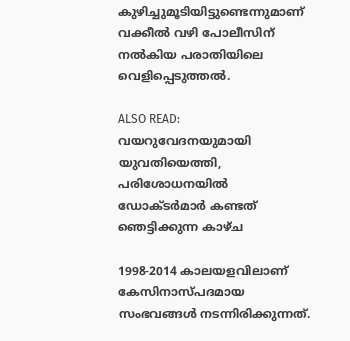കുഴിച്ചുമൂടിയിട്ടുണ്ടെന്നുമാണ് വക്കീൽ വഴി പോലീസിന് നൽകിയ പരാതിയിലെ വെളിപ്പെടുത്തൽ.

ALSO READ: വയറുവേദനയുമായി യുവതിയെത്തി, പരിശോധനയിൽ ഡോക്ടർമാർ കണ്ടത് ഞെട്ടിക്കുന്ന കാഴ്ച

1998-2014 കാലയളവിലാണ് കേസിനാസ്പദമായ സംഭവങ്ങൾ നടന്നിരിക്കുന്നത്.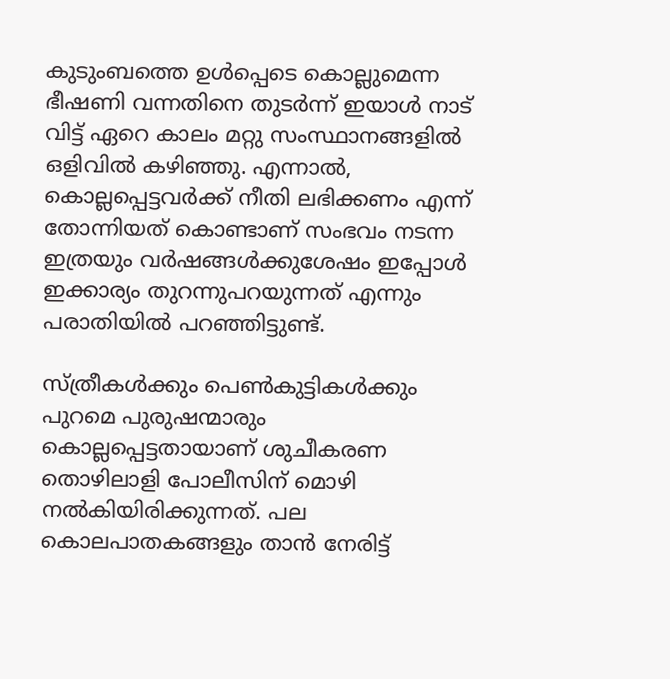കുടുംബത്തെ ഉൾപ്പെടെ കൊല്ലുമെന്ന ഭീഷണി വന്നതിനെ തുടർന്ന് ഇയാൾ നാട് വിട്ട് ഏറെ കാലം മറ്റു സംസ്ഥാനങ്ങളിൽ ഒളിവിൽ കഴിഞ്ഞു. എന്നാൽ, കൊല്ലപ്പെട്ടവർക്ക് നീതി ലഭിക്കണം എന്ന് തോന്നിയത് കൊണ്ടാണ് സംഭവം നടന്ന ഇത്രയും വർഷങ്ങൾക്കുശേഷം ഇപ്പോൾ ഇക്കാര്യം തുറന്നുപറയുന്നത് എന്നും പരാതിയിൽ പറഞ്ഞിട്ടുണ്ട്.

സ്ത്രീകൾക്കും പെൺകുട്ടികൾക്കും പുറമെ പുരുഷന്മാരും കൊല്ലപ്പെട്ടതായാണ് ശുചീകരണ തൊഴിലാളി പോലീസിന് മൊഴി നൽകിയിരിക്കുന്നത്. പല കൊലപാതകങ്ങളും താൻ നേരിട്ട്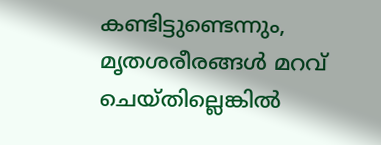കണ്ടിട്ടുണ്ടെന്നും, മൃതശരീരങ്ങൾ മറവ് ചെയ്‌തില്ലെങ്കിൽ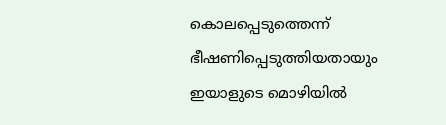കൊലപ്പെടുത്തെന്ന് ഭീഷണിപ്പെടുത്തിയതായും ഇയാളുടെ മൊഴിയിൽ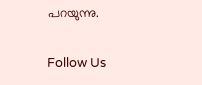പറയുന്നു.

Follow Us